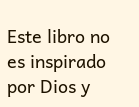Este libro no es inspirado por Dios y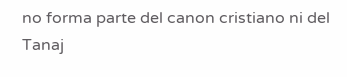no forma parte del canon cristiano ni del Tanaj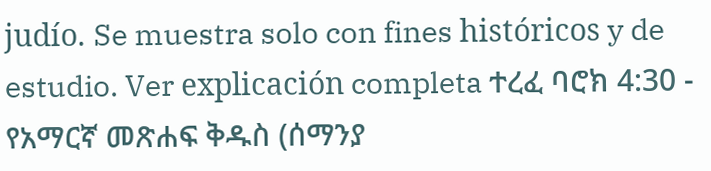judío. Se muestra solo con fines históricos y de estudio. Ver explicación completa ተረፈ ባሮክ 4:30 - የአማርኛ መጽሐፍ ቅዱስ (ሰማንያ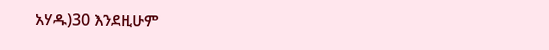አሃዱ)30 እንደዚሁም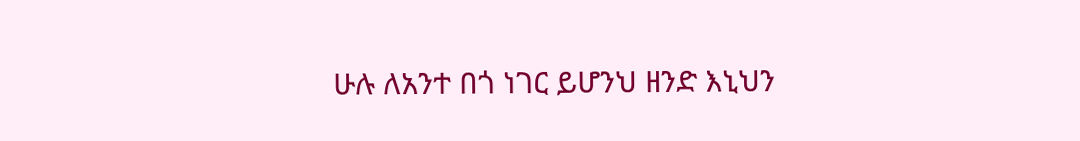ሁሉ ለአንተ በጎ ነገር ይሆንህ ዘንድ እኒህን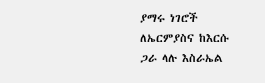ያማሩ ነገሮች ለኤርምያስና ከእርሱ ጋራ ላሉ እስራኤል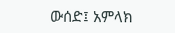ውሰድ፤ አምላክ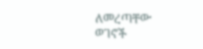ለመረጣቸው ወገኖች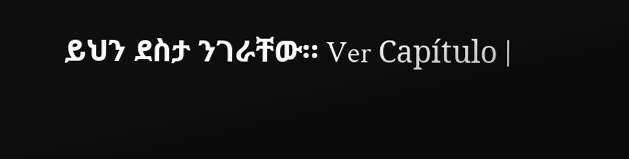ይህን ደስታ ንገራቸው። Ver Capítulo |